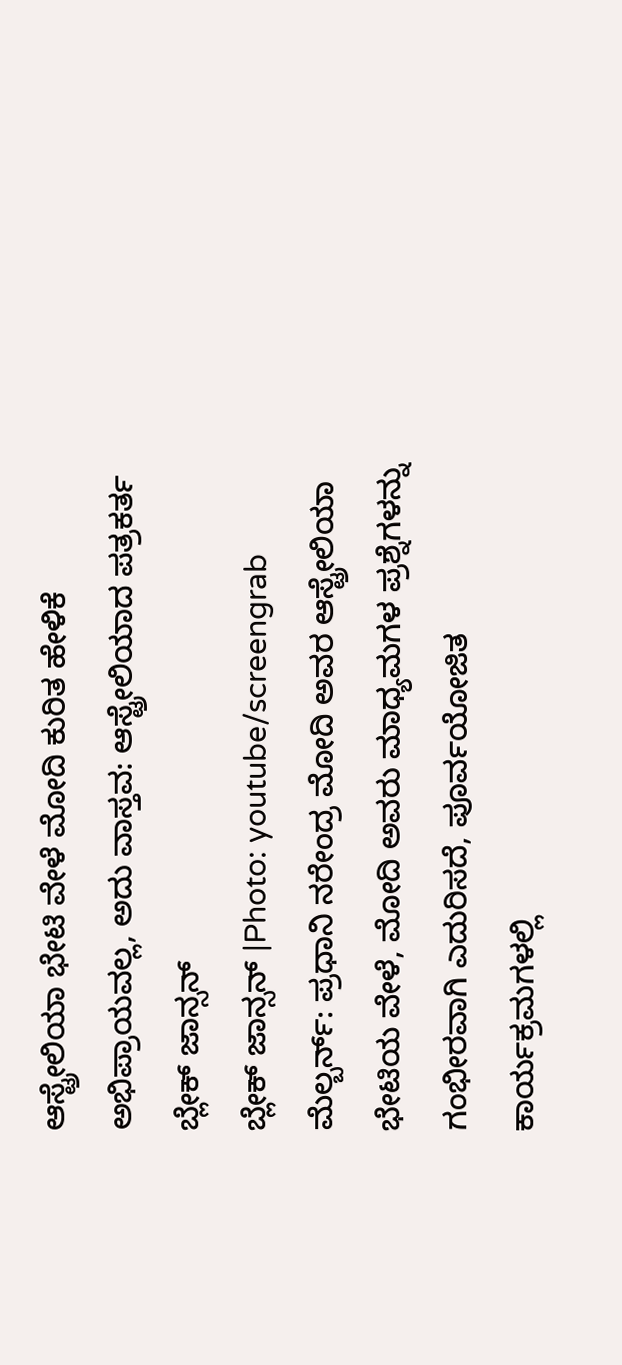ಆಸ್ಟ್ರೇಲಿಯಾ ಭೇಟಿ ವೇಳೆ ಮೋದಿ ಕುರಿತ ಹೇಳಿಕೆ ಅಭಿಪ್ರಾಯವಲ್ಲ, ಅದು ವಾಸ್ತವ: ಆಸ್ಟ್ರೇಲಿಯಾದ ಪತ್ರಕರ್ತ ಬ್ಲೇಕ್ ಜಾನ್ಸನ್
ಬ್ಲೇಕ್ ಜಾನ್ಸನ್ |Photo: youtube/screengrab
ಮೆಲ್ಬರ್ನ್: ಪ್ರಧಾನಿ ನರೇಂದ್ರ ಮೋದಿ ಅವರ ಆಸ್ಟ್ರೇಲಿಯಾ ಭೇಟಿಯ ವೇಳೆ, ಮೋದಿ ಅವರು ಮಾಧ್ಯಮಗಳ ಪ್ರಶ್ನೆಗಳನ್ನು ಗಂಭೀರವಾಗಿ ಎದುರಿಸದೆ, ಪೂರ್ವಯೋಜಿತ ಕಾರ್ಯಕ್ರಮಗಳಲ್ಲಿ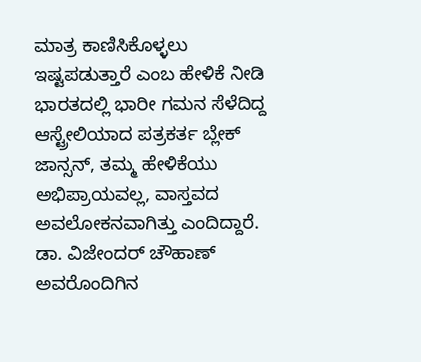ಮಾತ್ರ ಕಾಣಿಸಿಕೊಳ್ಳಲು ಇಷ್ಟಪಡುತ್ತಾರೆ ಎಂಬ ಹೇಳಿಕೆ ನೀಡಿ ಭಾರತದಲ್ಲಿ ಭಾರೀ ಗಮನ ಸೆಳೆದಿದ್ದ ಆಸ್ಟ್ರೇಲಿಯಾದ ಪತ್ರಕರ್ತ ಬ್ಲೇಕ್ ಜಾನ್ಸನ್, ತಮ್ಮ ಹೇಳಿಕೆಯು ಅಭಿಪ್ರಾಯವಲ್ಲ, ವಾಸ್ತವದ ಅವಲೋಕನವಾಗಿತ್ತು ಎಂದಿದ್ದಾರೆ.
ಡಾ. ವಿಜೇಂದರ್ ಚೌಹಾಣ್ ಅವರೊಂದಿಗಿನ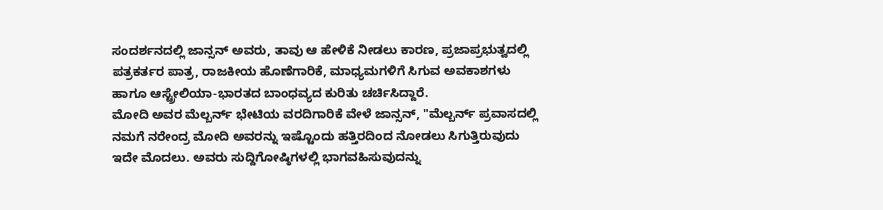ಸಂದರ್ಶನದಲ್ಲಿ ಜಾನ್ಸನ್ ಅವರು, ತಾವು ಆ ಹೇಳಿಕೆ ನೀಡಲು ಕಾರಣ, ಪ್ರಜಾಪ್ರಭುತ್ವದಲ್ಲಿ ಪತ್ರಕರ್ತರ ಪಾತ್ರ, ರಾಜಕೀಯ ಹೊಣೆಗಾರಿಕೆ, ಮಾಧ್ಯಮಗಳಿಗೆ ಸಿಗುವ ಅವಕಾಶಗಳು ಹಾಗೂ ಆಸ್ಟ್ರೇಲಿಯಾ-ಭಾರತದ ಬಾಂಧವ್ಯದ ಕುರಿತು ಚರ್ಚಿಸಿದ್ದಾರೆ.
ಮೋದಿ ಅವರ ಮೆಲ್ಬರ್ನ್ ಭೇಟಿಯ ವರದಿಗಾರಿಕೆ ವೇಳೆ ಜಾನ್ಸನ್, "ಮೆಲ್ಬರ್ನ್ ಪ್ರವಾಸದಲ್ಲಿ ನಮಗೆ ನರೇಂದ್ರ ಮೋದಿ ಅವರನ್ನು ಇಷ್ಟೊಂದು ಹತ್ತಿರದಿಂದ ನೋಡಲು ಸಿಗುತ್ತಿರುವುದು ಇದೇ ಮೊದಲು. ಅವರು ಸುದ್ದಿಗೋಷ್ಠಿಗಳಲ್ಲಿ ಭಾಗವಹಿಸುವುದನ್ನು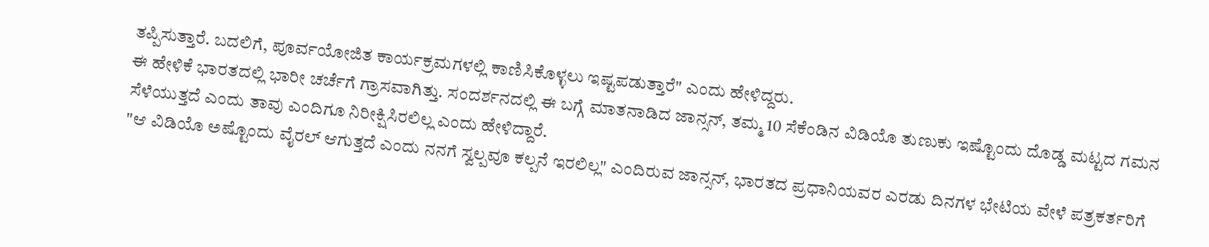ತಪ್ಪಿಸುತ್ತಾರೆ. ಬದಲಿಗೆ, ಪೂರ್ವಯೋಜಿತ ಕಾರ್ಯಕ್ರಮಗಳಲ್ಲಿ ಕಾಣಿಸಿಕೊಳ್ಳಲು ಇಷ್ಟಪಡುತ್ತಾರೆ" ಎಂದು ಹೇಳಿದ್ದರು.
ಈ ಹೇಳಿಕೆ ಭಾರತದಲ್ಲಿ ಭಾರೀ ಚರ್ಚೆಗೆ ಗ್ರಾಸವಾಗಿತ್ತು. ಸಂದರ್ಶನದಲ್ಲಿ ಈ ಬಗ್ಗೆ ಮಾತನಾಡಿದ ಜಾನ್ಸನ್, ತಮ್ಮ 10 ಸೆಕೆಂಡಿನ ವಿಡಿಯೊ ತುಣುಕು ಇಷ್ಟೊಂದು ದೊಡ್ಡ ಮಟ್ಟದ ಗಮನ ಸೆಳೆಯುತ್ತದೆ ಎಂದು ತಾವು ಎಂದಿಗೂ ನಿರೀಕ್ಷಿಸಿರಲಿಲ್ಲ ಎಂದು ಹೇಳಿದ್ದಾರೆ.
"ಆ ವಿಡಿಯೊ ಅಷ್ಟೊಂದು ವೈರಲ್ ಆಗುತ್ತದೆ ಎಂದು ನನಗೆ ಸ್ವಲ್ಪವೂ ಕಲ್ಪನೆ ಇರಲಿಲ್ಲ" ಎಂದಿರುವ ಜಾನ್ಸನ್, ಭಾರತದ ಪ್ರಧಾನಿಯವರ ಎರಡು ದಿನಗಳ ಭೇಟಿಯ ವೇಳೆ ಪತ್ರಕರ್ತರಿಗೆ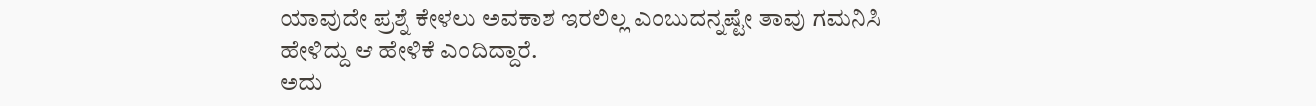ಯಾವುದೇ ಪ್ರಶ್ನೆ ಕೇಳಲು ಅವಕಾಶ ಇರಲಿಲ್ಲ ಎಂಬುದನ್ನಷ್ಟೇ ತಾವು ಗಮನಿಸಿ ಹೇಳಿದ್ದು ಆ ಹೇಳಿಕೆ ಎಂದಿದ್ದಾರೆ.
ಅದು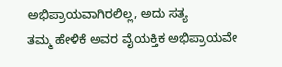ಅಭಿಪ್ರಾಯವಾಗಿರಲಿಲ್ಲ, ಅದು ಸತ್ಯ
ತಮ್ಮ ಹೇಳಿಕೆ ಅವರ ವೈಯಕ್ತಿಕ ಅಭಿಪ್ರಾಯವೇ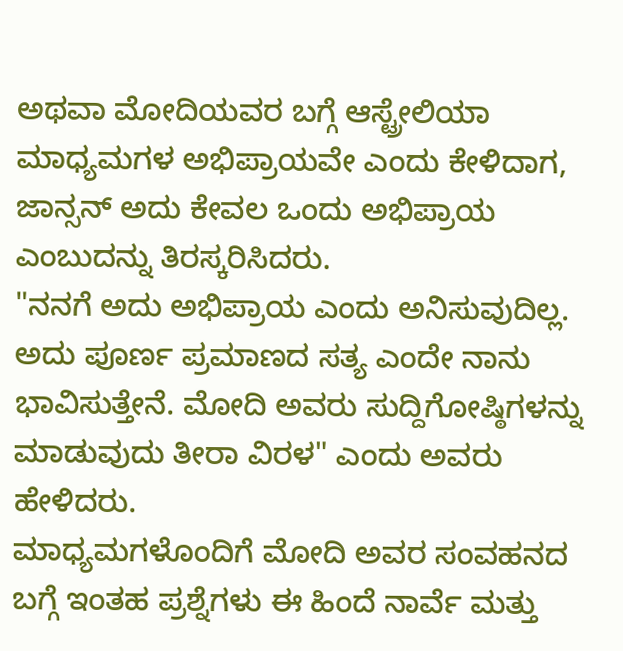ಅಥವಾ ಮೋದಿಯವರ ಬಗ್ಗೆ ಆಸ್ಟ್ರೇಲಿಯಾ ಮಾಧ್ಯಮಗಳ ಅಭಿಪ್ರಾಯವೇ ಎಂದು ಕೇಳಿದಾಗ, ಜಾನ್ಸನ್ ಅದು ಕೇವಲ ಒಂದು ಅಭಿಪ್ರಾಯ ಎಂಬುದನ್ನು ತಿರಸ್ಕರಿಸಿದರು.
"ನನಗೆ ಅದು ಅಭಿಪ್ರಾಯ ಎಂದು ಅನಿಸುವುದಿಲ್ಲ. ಅದು ಪೂರ್ಣ ಪ್ರಮಾಣದ ಸತ್ಯ ಎಂದೇ ನಾನು ಭಾವಿಸುತ್ತೇನೆ. ಮೋದಿ ಅವರು ಸುದ್ದಿಗೋಷ್ಠಿಗಳನ್ನು ಮಾಡುವುದು ತೀರಾ ವಿರಳ" ಎಂದು ಅವರು ಹೇಳಿದರು.
ಮಾಧ್ಯಮಗಳೊಂದಿಗೆ ಮೋದಿ ಅವರ ಸಂವಹನದ ಬಗ್ಗೆ ಇಂತಹ ಪ್ರಶ್ನೆಗಳು ಈ ಹಿಂದೆ ನಾರ್ವೆ ಮತ್ತು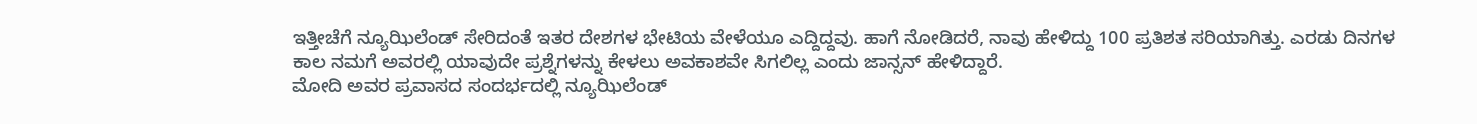ಇತ್ತೀಚೆಗೆ ನ್ಯೂಝಿಲೆಂಡ್ ಸೇರಿದಂತೆ ಇತರ ದೇಶಗಳ ಭೇಟಿಯ ವೇಳೆಯೂ ಎದ್ದಿದ್ದವು. ಹಾಗೆ ನೋಡಿದರೆ, ನಾವು ಹೇಳಿದ್ದು 100 ಪ್ರತಿಶತ ಸರಿಯಾಗಿತ್ತು. ಎರಡು ದಿನಗಳ ಕಾಲ ನಮಗೆ ಅವರಲ್ಲಿ ಯಾವುದೇ ಪ್ರಶ್ನೆಗಳನ್ನು ಕೇಳಲು ಅವಕಾಶವೇ ಸಿಗಲಿಲ್ಲ ಎಂದು ಜಾನ್ಸನ್ ಹೇಳಿದ್ದಾರೆ.
ಮೋದಿ ಅವರ ಪ್ರವಾಸದ ಸಂದರ್ಭದಲ್ಲಿ ನ್ಯೂಝಿಲೆಂಡ್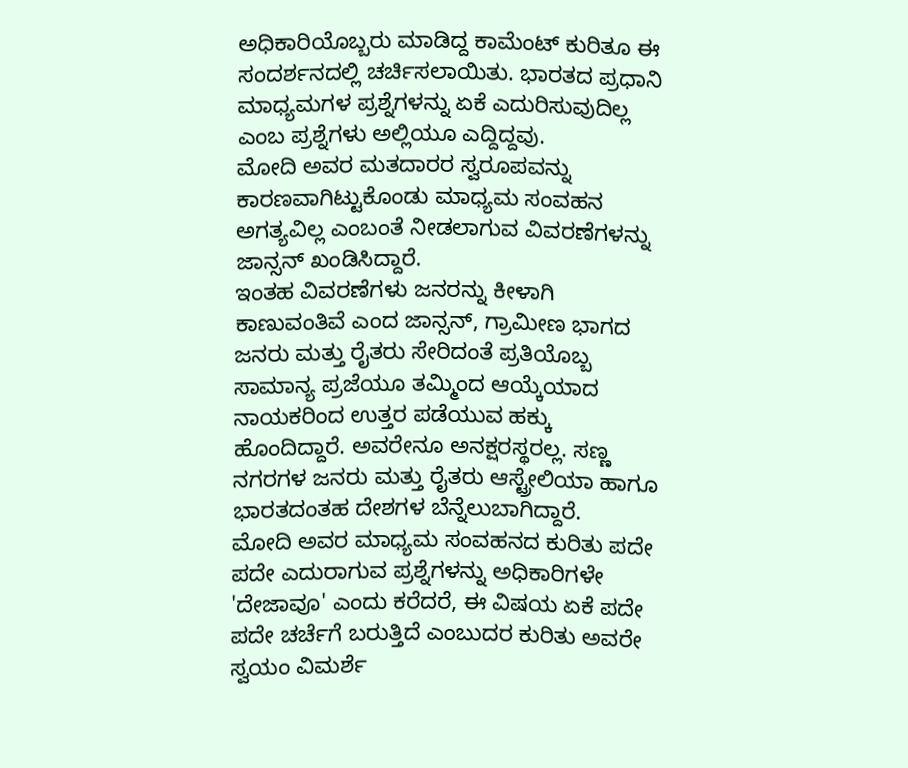ಅಧಿಕಾರಿಯೊಬ್ಬರು ಮಾಡಿದ್ದ ಕಾಮೆಂಟ್ ಕುರಿತೂ ಈ ಸಂದರ್ಶನದಲ್ಲಿ ಚರ್ಚಿಸಲಾಯಿತು. ಭಾರತದ ಪ್ರಧಾನಿ ಮಾಧ್ಯಮಗಳ ಪ್ರಶ್ನೆಗಳನ್ನು ಏಕೆ ಎದುರಿಸುವುದಿಲ್ಲ ಎಂಬ ಪ್ರಶ್ನೆಗಳು ಅಲ್ಲಿಯೂ ಎದ್ದಿದ್ದವು.
ಮೋದಿ ಅವರ ಮತದಾರರ ಸ್ವರೂಪವನ್ನು ಕಾರಣವಾಗಿಟ್ಟುಕೊಂಡು ಮಾಧ್ಯಮ ಸಂವಹನ ಅಗತ್ಯವಿಲ್ಲ ಎಂಬಂತೆ ನೀಡಲಾಗುವ ವಿವರಣೆಗಳನ್ನು ಜಾನ್ಸನ್ ಖಂಡಿಸಿದ್ದಾರೆ.
ಇಂತಹ ವಿವರಣೆಗಳು ಜನರನ್ನು ಕೀಳಾಗಿ ಕಾಣುವಂತಿವೆ ಎಂದ ಜಾನ್ಸನ್, ಗ್ರಾಮೀಣ ಭಾಗದ ಜನರು ಮತ್ತು ರೈತರು ಸೇರಿದಂತೆ ಪ್ರತಿಯೊಬ್ಬ ಸಾಮಾನ್ಯ ಪ್ರಜೆಯೂ ತಮ್ಮಿಂದ ಆಯ್ಕೆಯಾದ ನಾಯಕರಿಂದ ಉತ್ತರ ಪಡೆಯುವ ಹಕ್ಕು ಹೊಂದಿದ್ದಾರೆ. ಅವರೇನೂ ಅನಕ್ಷರಸ್ಥರಲ್ಲ. ಸಣ್ಣ ನಗರಗಳ ಜನರು ಮತ್ತು ರೈತರು ಆಸ್ಟ್ರೇಲಿಯಾ ಹಾಗೂ ಭಾರತದಂತಹ ದೇಶಗಳ ಬೆನ್ನೆಲುಬಾಗಿದ್ದಾರೆ.
ಮೋದಿ ಅವರ ಮಾಧ್ಯಮ ಸಂವಹನದ ಕುರಿತು ಪದೇ ಪದೇ ಎದುರಾಗುವ ಪ್ರಶ್ನೆಗಳನ್ನು ಅಧಿಕಾರಿಗಳೇ 'ದೇಜಾವೂ' ಎಂದು ಕರೆದರೆ, ಈ ವಿಷಯ ಏಕೆ ಪದೇ ಪದೇ ಚರ್ಚೆಗೆ ಬರುತ್ತಿದೆ ಎಂಬುದರ ಕುರಿತು ಅವರೇ ಸ್ವಯಂ ವಿಮರ್ಶೆ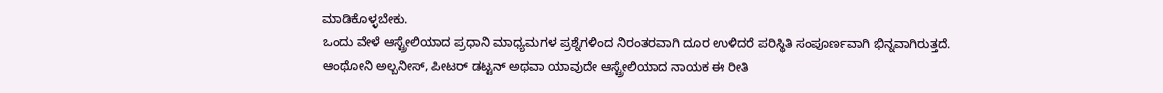ಮಾಡಿಕೊಳ್ಳಬೇಕು.
ಒಂದು ವೇಳೆ ಆಸ್ಟ್ರೇಲಿಯಾದ ಪ್ರಧಾನಿ ಮಾಧ್ಯಮಗಳ ಪ್ರಶ್ನೆಗಳಿಂದ ನಿರಂತರವಾಗಿ ದೂರ ಉಳಿದರೆ ಪರಿಸ್ಥಿತಿ ಸಂಪೂರ್ಣವಾಗಿ ಭಿನ್ನವಾಗಿರುತ್ತದೆ. ಆಂಥೋನಿ ಅಲ್ಬನೀಸ್, ಪೀಟರ್ ಡಟ್ಟನ್ ಅಥವಾ ಯಾವುದೇ ಆಸ್ಟ್ರೇಲಿಯಾದ ನಾಯಕ ಈ ರೀತಿ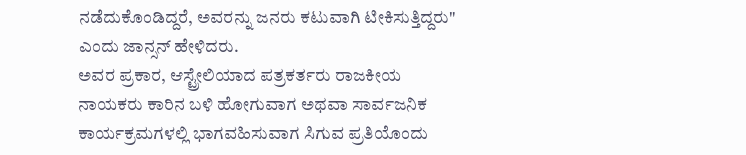ನಡೆದುಕೊಂಡಿದ್ದರೆ, ಅವರನ್ನು ಜನರು ಕಟುವಾಗಿ ಟೀಕಿಸುತ್ತಿದ್ದರು" ಎಂದು ಜಾನ್ಸನ್ ಹೇಳಿದರು.
ಅವರ ಪ್ರಕಾರ, ಆಸ್ಟ್ರೇಲಿಯಾದ ಪತ್ರಕರ್ತರು ರಾಜಕೀಯ ನಾಯಕರು ಕಾರಿನ ಬಳಿ ಹೋಗುವಾಗ ಅಥವಾ ಸಾರ್ವಜನಿಕ ಕಾರ್ಯಕ್ರಮಗಳಲ್ಲಿ ಭಾಗವಹಿಸುವಾಗ ಸಿಗುವ ಪ್ರತಿಯೊಂದು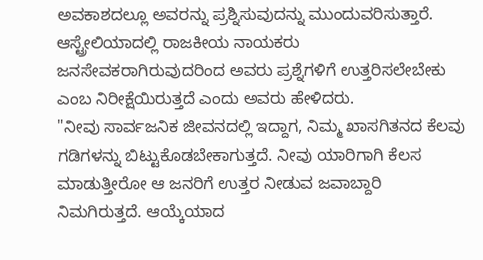ಅವಕಾಶದಲ್ಲೂ ಅವರನ್ನು ಪ್ರಶ್ನಿಸುವುದನ್ನು ಮುಂದುವರಿಸುತ್ತಾರೆ.
ಆಸ್ಟ್ರೇಲಿಯಾದಲ್ಲಿ ರಾಜಕೀಯ ನಾಯಕರು ಜನಸೇವಕರಾಗಿರುವುದರಿಂದ ಅವರು ಪ್ರಶ್ನೆಗಳಿಗೆ ಉತ್ತರಿಸಲೇಬೇಕು ಎಂಬ ನಿರೀಕ್ಷೆಯಿರುತ್ತದೆ ಎಂದು ಅವರು ಹೇಳಿದರು.
"ನೀವು ಸಾರ್ವಜನಿಕ ಜೀವನದಲ್ಲಿ ಇದ್ದಾಗ, ನಿಮ್ಮ ಖಾಸಗಿತನದ ಕೆಲವು ಗಡಿಗಳನ್ನು ಬಿಟ್ಟುಕೊಡಬೇಕಾಗುತ್ತದೆ. ನೀವು ಯಾರಿಗಾಗಿ ಕೆಲಸ ಮಾಡುತ್ತೀರೋ ಆ ಜನರಿಗೆ ಉತ್ತರ ನೀಡುವ ಜವಾಬ್ದಾರಿ ನಿಮಗಿರುತ್ತದೆ. ಆಯ್ಕೆಯಾದ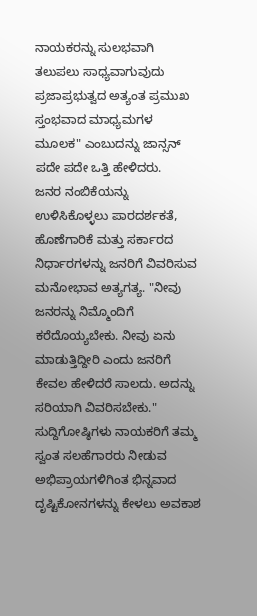ನಾಯಕರನ್ನು ಸುಲಭವಾಗಿ ತಲುಪಲು ಸಾಧ್ಯವಾಗುವುದು ಪ್ರಜಾಪ್ರಭುತ್ವದ ಅತ್ಯಂತ ಪ್ರಮುಖ ಸ್ತಂಭವಾದ ಮಾಧ್ಯಮಗಳ ಮೂಲಕ" ಎಂಬುದನ್ನು ಜಾನ್ಸನ್ ಪದೇ ಪದೇ ಒತ್ತಿ ಹೇಳಿದರು.
ಜನರ ನಂಬಿಕೆಯನ್ನು ಉಳಿಸಿಕೊಳ್ಳಲು ಪಾರದರ್ಶಕತೆ, ಹೊಣೆಗಾರಿಕೆ ಮತ್ತು ಸರ್ಕಾರದ ನಿರ್ಧಾರಗಳನ್ನು ಜನರಿಗೆ ವಿವರಿಸುವ ಮನೋಭಾವ ಅತ್ಯಗತ್ಯ. "ನೀವು ಜನರನ್ನು ನಿಮ್ಮೊಂದಿಗೆ ಕರೆದೊಯ್ಯಬೇಕು. ನೀವು ಏನು ಮಾಡುತ್ತಿದ್ದೀರಿ ಎಂದು ಜನರಿಗೆ ಕೇವಲ ಹೇಳಿದರೆ ಸಾಲದು. ಅದನ್ನು ಸರಿಯಾಗಿ ವಿವರಿಸಬೇಕು."
ಸುದ್ದಿಗೋಷ್ಠಿಗಳು ನಾಯಕರಿಗೆ ತಮ್ಮ ಸ್ವಂತ ಸಲಹೆಗಾರರು ನೀಡುವ ಅಭಿಪ್ರಾಯಗಳಿಗಿಂತ ಭಿನ್ನವಾದ ದೃಷ್ಟಿಕೋನಗಳನ್ನು ಕೇಳಲು ಅವಕಾಶ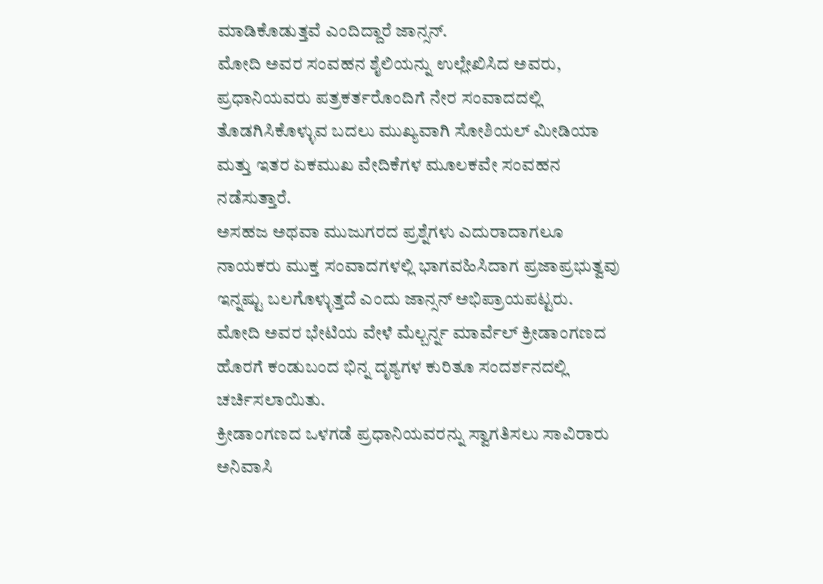ಮಾಡಿಕೊಡುತ್ತವೆ ಎಂದಿದ್ದಾರೆ ಜಾನ್ಸನ್.
ಮೋದಿ ಅವರ ಸಂವಹನ ಶೈಲಿಯನ್ನು ಉಲ್ಲೇಖಿಸಿದ ಅವರು, ಪ್ರಧಾನಿಯವರು ಪತ್ರಕರ್ತರೊಂದಿಗೆ ನೇರ ಸಂವಾದದಲ್ಲಿ ತೊಡಗಿಸಿಕೊಳ್ಳುವ ಬದಲು ಮುಖ್ಯವಾಗಿ ಸೋಶಿಯಲ್ ಮೀಡಿಯಾ ಮತ್ತು ಇತರ ಏಕಮುಖ ವೇದಿಕೆಗಳ ಮೂಲಕವೇ ಸಂವಹನ ನಡೆಸುತ್ತಾರೆ.
ಅಸಹಜ ಅಥವಾ ಮುಜುಗರದ ಪ್ರಶ್ನೆಗಳು ಎದುರಾದಾಗಲೂ ನಾಯಕರು ಮುಕ್ತ ಸಂವಾದಗಳಲ್ಲಿ ಭಾಗವಹಿಸಿದಾಗ ಪ್ರಜಾಪ್ರಭುತ್ವವು ಇನ್ನಷ್ಟು ಬಲಗೊಳ್ಳುತ್ತದೆ ಎಂದು ಜಾನ್ಸನ್ ಅಭಿಪ್ರಾಯಪಟ್ಟರು.
ಮೋದಿ ಅವರ ಭೇಟಿಯ ವೇಳೆ ಮೆಲ್ಬರ್ನ್ನ ಮಾರ್ವೆಲ್ ಕ್ರೀಡಾಂಗಣದ ಹೊರಗೆ ಕಂಡುಬಂದ ಭಿನ್ನ ದೃಶ್ಯಗಳ ಕುರಿತೂ ಸಂದರ್ಶನದಲ್ಲಿ ಚರ್ಚಿಸಲಾಯಿತು.
ಕ್ರೀಡಾಂಗಣದ ಒಳಗಡೆ ಪ್ರಧಾನಿಯವರನ್ನು ಸ್ವಾಗತಿಸಲು ಸಾವಿರಾರು ಅನಿವಾಸಿ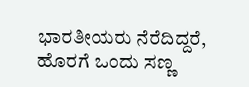ಭಾರತೀಯರು ನೆರೆದಿದ್ದರೆ, ಹೊರಗೆ ಒಂದು ಸಣ್ಣ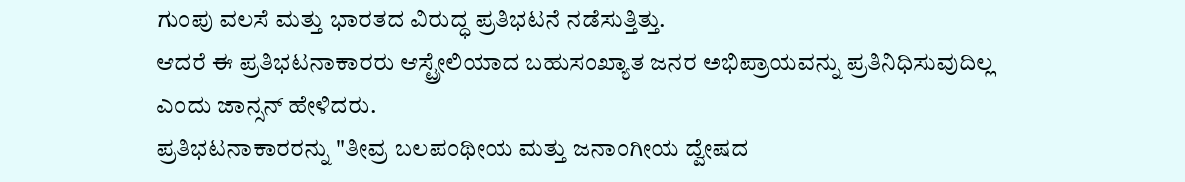ಗುಂಪು ವಲಸೆ ಮತ್ತು ಭಾರತದ ವಿರುದ್ಧ ಪ್ರತಿಭಟನೆ ನಡೆಸುತ್ತಿತ್ತು.
ಆದರೆ ಈ ಪ್ರತಿಭಟನಾಕಾರರು ಆಸ್ಟ್ರೇಲಿಯಾದ ಬಹುಸಂಖ್ಯಾತ ಜನರ ಅಭಿಪ್ರಾಯವನ್ನು ಪ್ರತಿನಿಧಿಸುವುದಿಲ್ಲ ಎಂದು ಜಾನ್ಸನ್ ಹೇಳಿದರು.
ಪ್ರತಿಭಟನಾಕಾರರನ್ನು "ತೀವ್ರ ಬಲಪಂಥೀಯ ಮತ್ತು ಜನಾಂಗೀಯ ದ್ವೇಷದ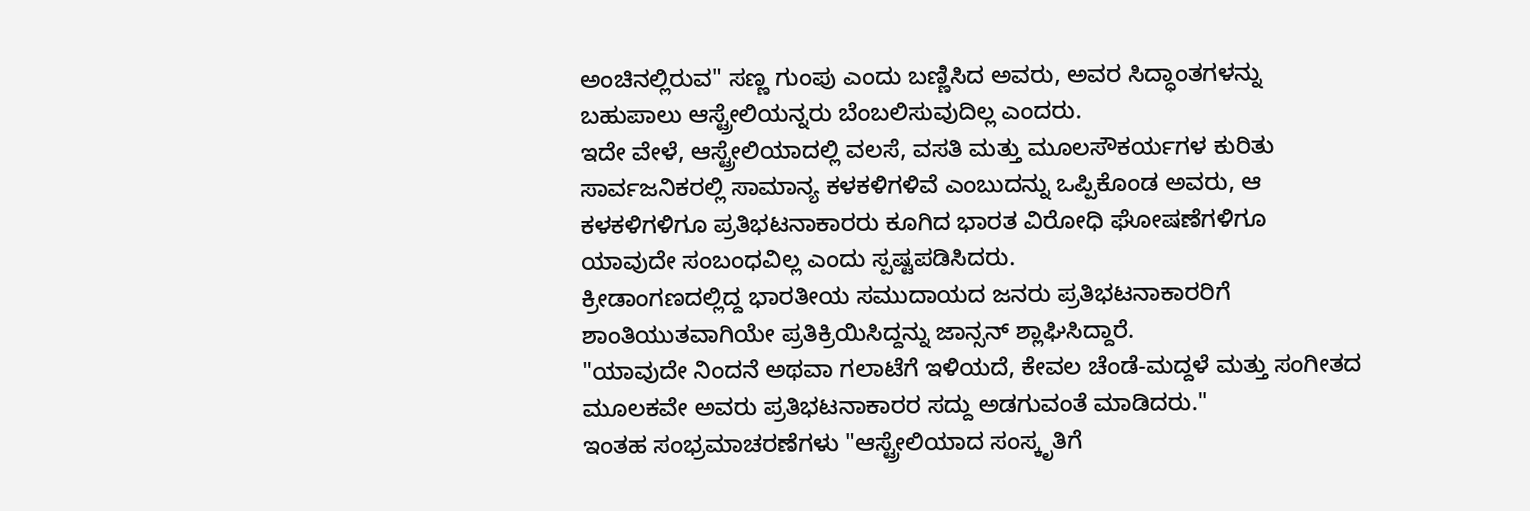ಅಂಚಿನಲ್ಲಿರುವ" ಸಣ್ಣ ಗುಂಪು ಎಂದು ಬಣ್ಣಿಸಿದ ಅವರು, ಅವರ ಸಿದ್ಧಾಂತಗಳನ್ನು ಬಹುಪಾಲು ಆಸ್ಟ್ರೇಲಿಯನ್ನರು ಬೆಂಬಲಿಸುವುದಿಲ್ಲ ಎಂದರು.
ಇದೇ ವೇಳೆ, ಆಸ್ಟ್ರೇಲಿಯಾದಲ್ಲಿ ವಲಸೆ, ವಸತಿ ಮತ್ತು ಮೂಲಸೌಕರ್ಯಗಳ ಕುರಿತು ಸಾರ್ವಜನಿಕರಲ್ಲಿ ಸಾಮಾನ್ಯ ಕಳಕಳಿಗಳಿವೆ ಎಂಬುದನ್ನು ಒಪ್ಪಿಕೊಂಡ ಅವರು, ಆ ಕಳಕಳಿಗಳಿಗೂ ಪ್ರತಿಭಟನಾಕಾರರು ಕೂಗಿದ ಭಾರತ ವಿರೋಧಿ ಘೋಷಣೆಗಳಿಗೂ ಯಾವುದೇ ಸಂಬಂಧವಿಲ್ಲ ಎಂದು ಸ್ಪಷ್ಟಪಡಿಸಿದರು.
ಕ್ರೀಡಾಂಗಣದಲ್ಲಿದ್ದ ಭಾರತೀಯ ಸಮುದಾಯದ ಜನರು ಪ್ರತಿಭಟನಾಕಾರರಿಗೆ ಶಾಂತಿಯುತವಾಗಿಯೇ ಪ್ರತಿಕ್ರಿಯಿಸಿದ್ದನ್ನು ಜಾನ್ಸನ್ ಶ್ಲಾಘಿಸಿದ್ದಾರೆ.
"ಯಾವುದೇ ನಿಂದನೆ ಅಥವಾ ಗಲಾಟೆಗೆ ಇಳಿಯದೆ, ಕೇವಲ ಚೆಂಡೆ-ಮದ್ದಳೆ ಮತ್ತು ಸಂಗೀತದ ಮೂಲಕವೇ ಅವರು ಪ್ರತಿಭಟನಾಕಾರರ ಸದ್ದು ಅಡಗುವಂತೆ ಮಾಡಿದರು."
ಇಂತಹ ಸಂಭ್ರಮಾಚರಣೆಗಳು "ಆಸ್ಟ್ರೇಲಿಯಾದ ಸಂಸ್ಕೃತಿಗೆ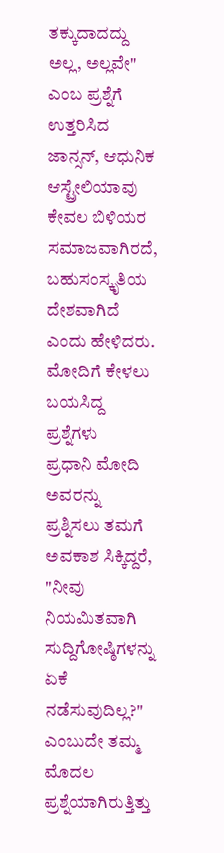ತಕ್ಕುದಾದದ್ದು ಅಲ್ಲ, ಅಲ್ಲವೇ" ಎಂಬ ಪ್ರಶ್ನೆಗೆ ಉತ್ತರಿಸಿದ ಜಾನ್ಸನ್, ಆಧುನಿಕ ಆಸ್ಟ್ರೇಲಿಯಾವು ಕೇವಲ ಬಿಳಿಯರ ಸಮಾಜವಾಗಿರದೆ, ಬಹುಸಂಸ್ಕೃತಿಯ ದೇಶವಾಗಿದೆ ಎಂದು ಹೇಳಿದರು.
ಮೋದಿಗೆ ಕೇಳಲು ಬಯಸಿದ್ದ ಪ್ರಶ್ನೆಗಳು
ಪ್ರಧಾನಿ ಮೋದಿ ಅವರನ್ನು ಪ್ರಶ್ನಿಸಲು ತಮಗೆ ಅವಕಾಶ ಸಿಕ್ಕಿದ್ದರೆ, "ನೀವು ನಿಯಮಿತವಾಗಿ ಸುದ್ದಿಗೋಷ್ಠಿಗಳನ್ನು ಏಕೆ ನಡೆಸುವುದಿಲ್ಲ?" ಎಂಬುದೇ ತಮ್ಮ ಮೊದಲ ಪ್ರಶ್ನೆಯಾಗಿರುತ್ತಿತ್ತು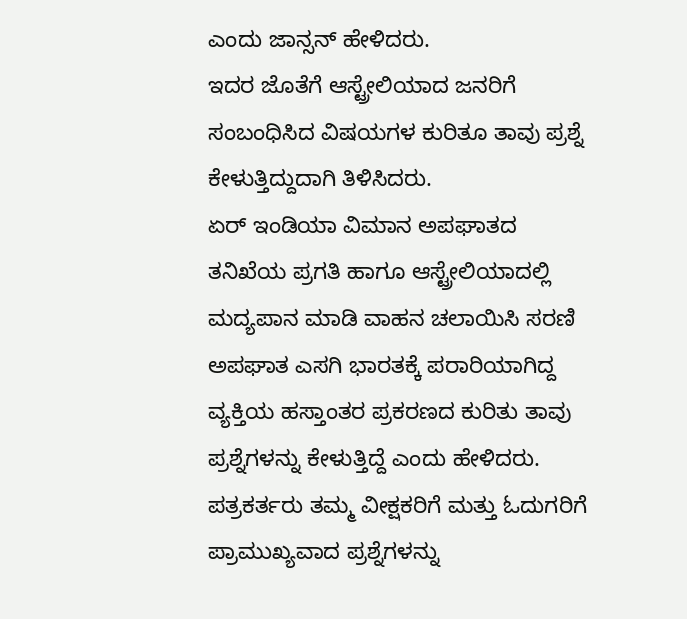ಎಂದು ಜಾನ್ಸನ್ ಹೇಳಿದರು.
ಇದರ ಜೊತೆಗೆ ಆಸ್ಟ್ರೇಲಿಯಾದ ಜನರಿಗೆ ಸಂಬಂಧಿಸಿದ ವಿಷಯಗಳ ಕುರಿತೂ ತಾವು ಪ್ರಶ್ನೆ ಕೇಳುತ್ತಿದ್ದುದಾಗಿ ತಿಳಿಸಿದರು.
ಏರ್ ಇಂಡಿಯಾ ವಿಮಾನ ಅಪಘಾತದ ತನಿಖೆಯ ಪ್ರಗತಿ ಹಾಗೂ ಆಸ್ಟ್ರೇಲಿಯಾದಲ್ಲಿ ಮದ್ಯಪಾನ ಮಾಡಿ ವಾಹನ ಚಲಾಯಿಸಿ ಸರಣಿ ಅಪಘಾತ ಎಸಗಿ ಭಾರತಕ್ಕೆ ಪರಾರಿಯಾಗಿದ್ದ ವ್ಯಕ್ತಿಯ ಹಸ್ತಾಂತರ ಪ್ರಕರಣದ ಕುರಿತು ತಾವು ಪ್ರಶ್ನೆಗಳನ್ನು ಕೇಳುತ್ತಿದ್ದೆ ಎಂದು ಹೇಳಿದರು.
ಪತ್ರಕರ್ತರು ತಮ್ಮ ವೀಕ್ಷಕರಿಗೆ ಮತ್ತು ಓದುಗರಿಗೆ ಪ್ರಾಮುಖ್ಯವಾದ ಪ್ರಶ್ನೆಗಳನ್ನು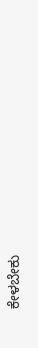ಕೇಳಬೇಕು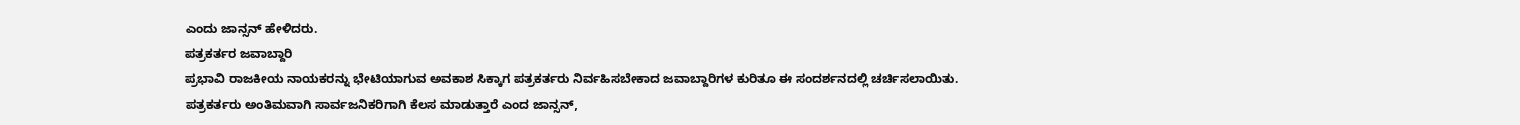ಎಂದು ಜಾನ್ಸನ್ ಹೇಳಿದರು.
ಪತ್ರಕರ್ತರ ಜವಾಬ್ದಾರಿ
ಪ್ರಭಾವಿ ರಾಜಕೀಯ ನಾಯಕರನ್ನು ಭೇಟಿಯಾಗುವ ಅವಕಾಶ ಸಿಕ್ಕಾಗ ಪತ್ರಕರ್ತರು ನಿರ್ವಹಿಸಬೇಕಾದ ಜವಾಬ್ದಾರಿಗಳ ಕುರಿತೂ ಈ ಸಂದರ್ಶನದಲ್ಲಿ ಚರ್ಚಿಸಲಾಯಿತು.
ಪತ್ರಕರ್ತರು ಅಂತಿಮವಾಗಿ ಸಾರ್ವಜನಿಕರಿಗಾಗಿ ಕೆಲಸ ಮಾಡುತ್ತಾರೆ ಎಂದ ಜಾನ್ಸನ್,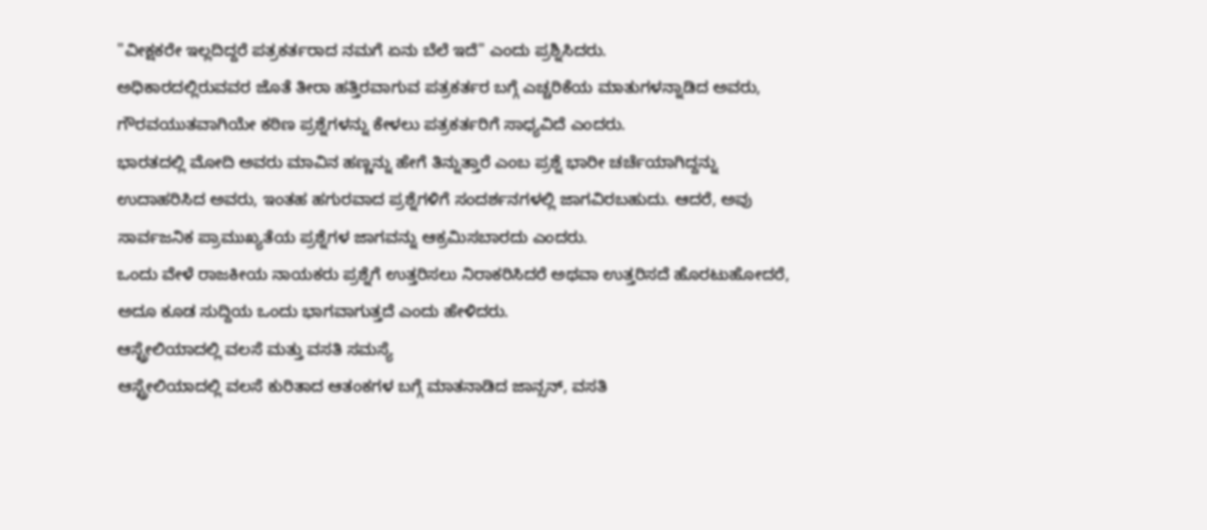"ವೀಕ್ಷಕರೇ ಇಲ್ಲದಿದ್ದರೆ ಪತ್ರಕರ್ತರಾದ ನಮಗೆ ಏನು ಬೆಲೆ ಇದೆ" ಎಂದು ಪ್ರಶ್ನಿಸಿದರು.
ಅಧಿಕಾರದಲ್ಲಿರುವವರ ಜೊತೆ ತೀರಾ ಹತ್ತಿರವಾಗುವ ಪತ್ರಕರ್ತರ ಬಗ್ಗೆ ಎಚ್ಚರಿಕೆಯ ಮಾತುಗಳನ್ನಾಡಿದ ಅವರು, ಗೌರವಯುತವಾಗಿಯೇ ಕಠಿಣ ಪ್ರಶ್ನೆಗಳನ್ನು ಕೇಳಲು ಪತ್ರಕರ್ತರಿಗೆ ಸಾಧ್ಯವಿದೆ ಎಂದರು.
ಭಾರತದಲ್ಲಿ ಮೋದಿ ಅವರು ಮಾವಿನ ಹಣ್ಣನ್ನು ಹೇಗೆ ತಿನ್ನುತ್ತಾರೆ ಎಂಬ ಪ್ರಶ್ನೆ ಭಾರೀ ಚರ್ಚೆಯಾಗಿದ್ದನ್ನು ಉದಾಹರಿಸಿದ ಅವರು, ಇಂತಹ ಹಗುರವಾದ ಪ್ರಶ್ನೆಗಳಿಗೆ ಸಂದರ್ಶನಗಳಲ್ಲಿ ಜಾಗವಿರಬಹುದು. ಆದರೆ, ಅವು ಸಾರ್ವಜನಿಕ ಪ್ರಾಮುಖ್ಯತೆಯ ಪ್ರಶ್ನೆಗಳ ಜಾಗವನ್ನು ಆಕ್ರಮಿಸಬಾರದು ಎಂದರು.
ಒಂದು ವೇಳೆ ರಾಜಕೀಯ ನಾಯಕರು ಪ್ರಶ್ನೆಗೆ ಉತ್ತರಿಸಲು ನಿರಾಕರಿಸಿದರೆ ಅಥವಾ ಉತ್ತರಿಸದೆ ಹೊರಟುಹೋದರೆ, ಅದೂ ಕೂಡ ಸುದ್ದಿಯ ಒಂದು ಭಾಗವಾಗುತ್ತದೆ ಎಂದು ಹೇಳಿದರು.
ಆಸ್ಟ್ರೇಲಿಯಾದಲ್ಲಿ ವಲಸೆ ಮತ್ತು ವಸತಿ ಸಮಸ್ಯೆ
ಆಸ್ಟ್ರೇಲಿಯಾದಲ್ಲಿ ವಲಸೆ ಕುರಿತಾದ ಆತಂಕಗಳ ಬಗ್ಗೆ ಮಾತನಾಡಿದ ಜಾನ್ಸನ್, ವಸತಿ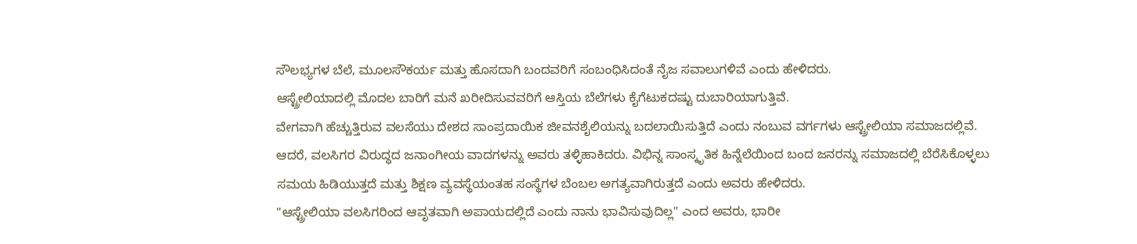ಸೌಲಭ್ಯಗಳ ಬೆಲೆ, ಮೂಲಸೌಕರ್ಯ ಮತ್ತು ಹೊಸದಾಗಿ ಬಂದವರಿಗೆ ಸಂಬಂಧಿಸಿದಂತೆ ನೈಜ ಸವಾಲುಗಳಿವೆ ಎಂದು ಹೇಳಿದರು.
ಆಸ್ಟ್ರೇಲಿಯಾದಲ್ಲಿ ಮೊದಲ ಬಾರಿಗೆ ಮನೆ ಖರೀದಿಸುವವರಿಗೆ ಆಸ್ತಿಯ ಬೆಲೆಗಳು ಕೈಗೆಟುಕದಷ್ಟು ದುಬಾರಿಯಾಗುತ್ತಿವೆ.
ವೇಗವಾಗಿ ಹೆಚ್ಚುತ್ತಿರುವ ವಲಸೆಯು ದೇಶದ ಸಾಂಪ್ರದಾಯಿಕ ಜೀವನಶೈಲಿಯನ್ನು ಬದಲಾಯಿಸುತ್ತಿದೆ ಎಂದು ನಂಬುವ ವರ್ಗಗಳು ಆಸ್ಟ್ರೇಲಿಯಾ ಸಮಾಜದಲ್ಲಿವೆ. ಆದರೆ, ವಲಸಿಗರ ವಿರುದ್ಧದ ಜನಾಂಗೀಯ ವಾದಗಳನ್ನು ಅವರು ತಳ್ಳಿಹಾಕಿದರು. ವಿಭಿನ್ನ ಸಾಂಸ್ಕೃತಿಕ ಹಿನ್ನೆಲೆಯಿಂದ ಬಂದ ಜನರನ್ನು ಸಮಾಜದಲ್ಲಿ ಬೆರೆಸಿಕೊಳ್ಳಲು ಸಮಯ ಹಿಡಿಯುತ್ತದೆ ಮತ್ತು ಶಿಕ್ಷಣ ವ್ಯವಸ್ಥೆಯಂತಹ ಸಂಸ್ಥೆಗಳ ಬೆಂಬಲ ಅಗತ್ಯವಾಗಿರುತ್ತದೆ ಎಂದು ಅವರು ಹೇಳಿದರು.
"ಆಸ್ಟ್ರೇಲಿಯಾ ವಲಸಿಗರಿಂದ ಆವೃತವಾಗಿ ಅಪಾಯದಲ್ಲಿದೆ ಎಂದು ನಾನು ಭಾವಿಸುವುದಿಲ್ಲ" ಎಂದ ಅವರು, ಭಾರೀ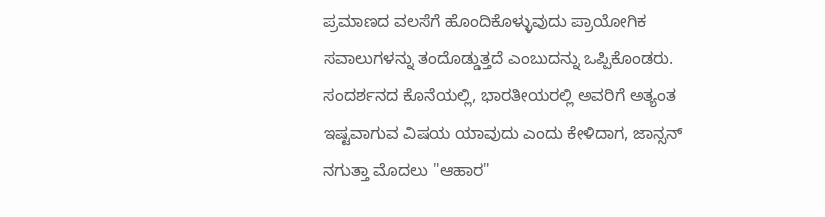ಪ್ರಮಾಣದ ವಲಸೆಗೆ ಹೊಂದಿಕೊಳ್ಳುವುದು ಪ್ರಾಯೋಗಿಕ ಸವಾಲುಗಳನ್ನು ತಂದೊಡ್ಡುತ್ತದೆ ಎಂಬುದನ್ನು ಒಪ್ಪಿಕೊಂಡರು.
ಸಂದರ್ಶನದ ಕೊನೆಯಲ್ಲಿ, ಭಾರತೀಯರಲ್ಲಿ ಅವರಿಗೆ ಅತ್ಯಂತ ಇಷ್ಟವಾಗುವ ವಿಷಯ ಯಾವುದು ಎಂದು ಕೇಳಿದಾಗ, ಜಾನ್ಸನ್ ನಗುತ್ತಾ ಮೊದಲು "ಆಹಾರ"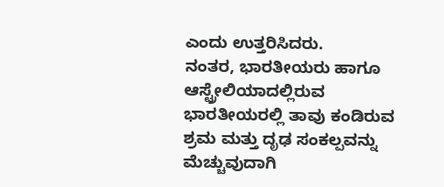ಎಂದು ಉತ್ತರಿಸಿದರು.
ನಂತರ, ಭಾರತೀಯರು ಹಾಗೂ ಆಸ್ಟ್ರೇಲಿಯಾದಲ್ಲಿರುವ ಭಾರತೀಯರಲ್ಲಿ ತಾವು ಕಂಡಿರುವ ಶ್ರಮ ಮತ್ತು ದೃಢ ಸಂಕಲ್ಪವನ್ನು ಮೆಚ್ಚುವುದಾಗಿ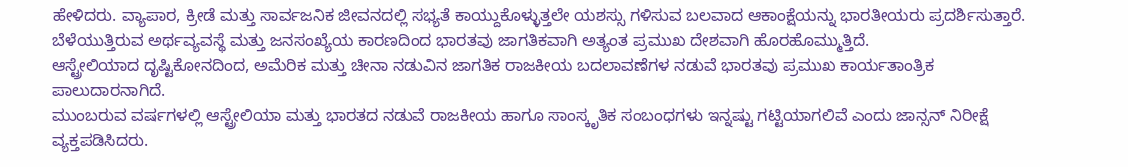ಹೇಳಿದರು. ವ್ಯಾಪಾರ, ಕ್ರೀಡೆ ಮತ್ತು ಸಾರ್ವಜನಿಕ ಜೀವನದಲ್ಲಿ ಸಭ್ಯತೆ ಕಾಯ್ದುಕೊಳ್ಳುತ್ತಲೇ ಯಶಸ್ಸು ಗಳಿಸುವ ಬಲವಾದ ಆಕಾಂಕ್ಷೆಯನ್ನು ಭಾರತೀಯರು ಪ್ರದರ್ಶಿಸುತ್ತಾರೆ.
ಬೆಳೆಯುತ್ತಿರುವ ಅರ್ಥವ್ಯವಸ್ಥೆ ಮತ್ತು ಜನಸಂಖ್ಯೆಯ ಕಾರಣದಿಂದ ಭಾರತವು ಜಾಗತಿಕವಾಗಿ ಅತ್ಯಂತ ಪ್ರಮುಖ ದೇಶವಾಗಿ ಹೊರಹೊಮ್ಮುತ್ತಿದೆ.
ಆಸ್ಟ್ರೇಲಿಯಾದ ದೃಷ್ಟಿಕೋನದಿಂದ, ಅಮೆರಿಕ ಮತ್ತು ಚೀನಾ ನಡುವಿನ ಜಾಗತಿಕ ರಾಜಕೀಯ ಬದಲಾವಣೆಗಳ ನಡುವೆ ಭಾರತವು ಪ್ರಮುಖ ಕಾರ್ಯತಾಂತ್ರಿಕ ಪಾಲುದಾರನಾಗಿದೆ.
ಮುಂಬರುವ ವರ್ಷಗಳಲ್ಲಿ ಆಸ್ಟ್ರೇಲಿಯಾ ಮತ್ತು ಭಾರತದ ನಡುವೆ ರಾಜಕೀಯ ಹಾಗೂ ಸಾಂಸ್ಕೃತಿಕ ಸಂಬಂಧಗಳು ಇನ್ನಷ್ಟು ಗಟ್ಟಿಯಾಗಲಿವೆ ಎಂದು ಜಾನ್ಸನ್ ನಿರೀಕ್ಷೆ ವ್ಯಕ್ತಪಡಿಸಿದರು.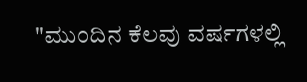"ಮುಂದಿನ ಕೆಲವು ವರ್ಷಗಳಲ್ಲಿ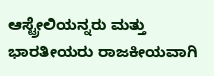ಆಸ್ಟ್ರೇಲಿಯನ್ನರು ಮತ್ತು ಭಾರತೀಯರು ರಾಜಕೀಯವಾಗಿ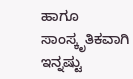ಹಾಗೂ ಸಾಂಸ್ಕೃತಿಕವಾಗಿ ಇನ್ನಷ್ಟು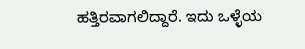ಹತ್ತಿರವಾಗಲಿದ್ದಾರೆ. ಇದು ಒಳ್ಳೆಯ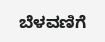ಬೆಳವಣಿಗೆ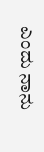ಎಂದು ನಾನು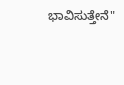ಭಾವಿಸುತ್ತೇನೆ"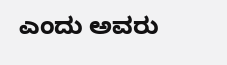ಎಂದು ಅವರು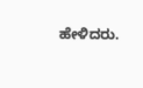ಹೇಳಿದರು.